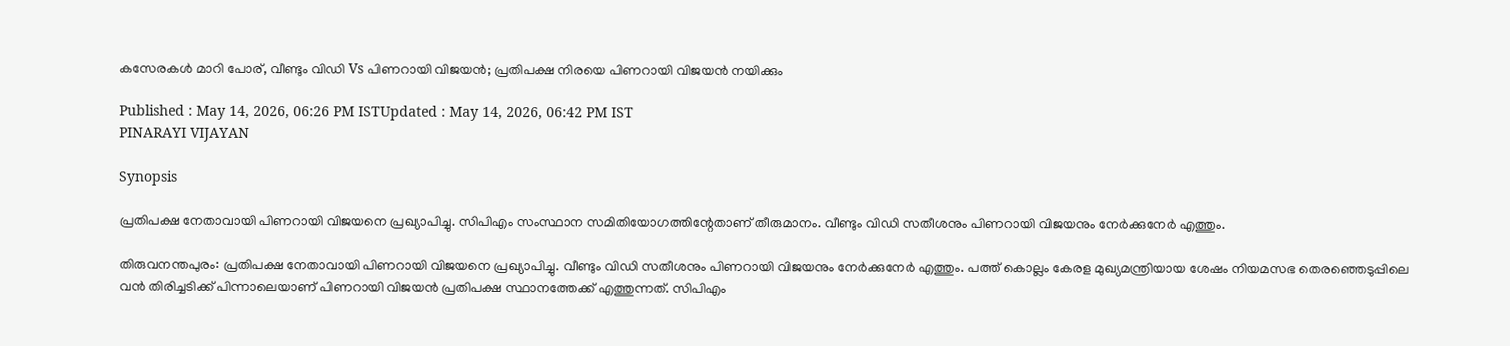കസേരകൾ മാറി പോര്, വീണ്ടും വിഡി Vs പിണറായി വിജയൻ; പ്രതിപക്ഷ നിരയെ പിണറായി വിജയൻ നയിക്കും

Published : May 14, 2026, 06:26 PM ISTUpdated : May 14, 2026, 06:42 PM IST
PINARAYI VIJAYAN

Synopsis

പ്രതിപക്ഷ നേതാവായി പിണറായി വിജയനെ പ്രഖ്യാപിച്ചു. സിപിഎം സംസ്ഥാന സമിതിയോഗത്തിന്റേതാണ് തീരുമാനം. വീണ്ടും വിഡി സതീശനും പിണറായി വിജയനും നേര്‍ക്കുനേര്‍ എത്തും.

തിരുവനന്തപുരം: പ്രതിപക്ഷ നേതാവായി പിണറായി വിജയനെ പ്രഖ്യാപിച്ചു. വീണ്ടും വിഡി സതീശനും പിണറായി വിജയനും നേര്‍ക്കുനേര്‍ എത്തും. പത്ത് കൊല്ലം കേരള മുഖ്യമന്ത്രിയായ ശേഷം നിയമസഭ തെരഞ്ഞെടുപ്പിലെ വൻ തിരിച്ചടിക്ക് പിന്നാലെയാണ് പിണറായി വിജയൻ പ്രതിപക്ഷ സ്ഥാനത്തേക്ക് എത്തുന്നത്. സിപിഎം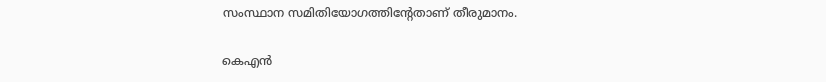സംസ്ഥാന സമിതിയോഗത്തിന്റേതാണ് തീരുമാനം.

കെഎൻ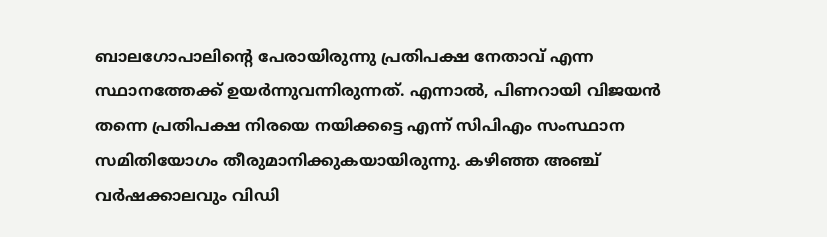ബാലഗോപാലിൻ്റെ പേരായിരുന്നു പ്രതിപക്ഷ നേതാവ് എന്ന സ്ഥാനത്തേക്ക് ഉയര്‍ന്നുവന്നിരുന്നത്. എന്നാല്‍, പിണറായി വിജയൻ തന്നെ പ്രതിപക്ഷ നിരയെ നയിക്കട്ടെ എന്ന് സിപിഎം സംസ്ഥാന സമിതിയോഗം തീരുമാനിക്കുകയായിരുന്നു. കഴിഞ്ഞ അഞ്ച് വര്‍ഷക്കാലവും വിഡി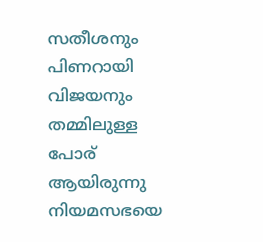സതീശനും പിണറായി വിജയനും തമ്മിലുള്ള പോര് ആയിരുന്നു നിയമസഭയെ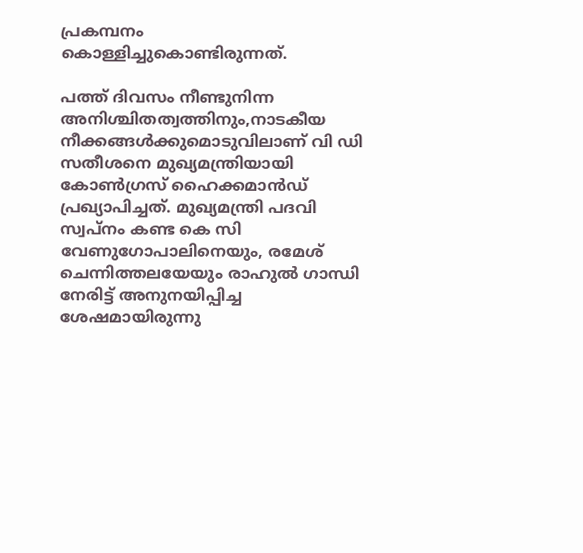പ്രകമ്പനം കൊള്ളിച്ചുകൊണ്ടിരുന്നത്.

പത്ത് ദിവസം നീണ്ടുനിന്ന അനിശ്ചിതത്വത്തിനും,നാടകീയ നീക്കങ്ങള്‍ക്കുമൊടുവിലാണ് വി ഡി സതീശനെ മുഖ്യമന്ത്രിയായി കോൺഗ്രസ് ഹൈക്കമാന്‍ഡ് പ്രഖ്യാപിച്ചത്. മുഖ്യമന്ത്രി പദവി സ്വപ്നം കണ്ട കെ സി വേണുഗോപാലിനെയും, രമേശ് ചെന്നിത്തലയേയും രാഹുല്‍ ഗാന്ധി നേരിട്ട് അനുനയിപ്പിച്ച ശേഷമായിരുന്നു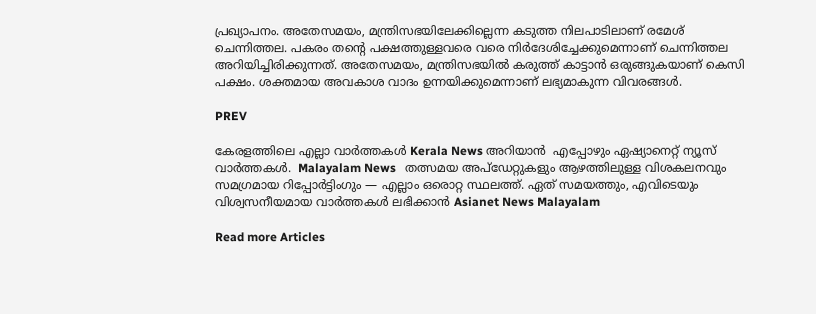പ്രഖ്യാപനം. അതേസമയം, മന്ത്രിസഭയിലേക്കില്ലെന്ന കടുത്ത നിലപാടിലാണ് രമേശ് ചെന്നിത്തല. പകരം തൻ്റെ പക്ഷത്തുള്ളവരെ വരെ നിർദേശിച്ചേക്കുമെന്നാണ് ചെന്നിത്തല അറിയിച്ചിരിക്കുന്നത്. അതേസമയം, മന്ത്രിസഭയിൽ കരുത്ത് കാട്ടാൻ ഒരുങ്ങുകയാണ് കെസി പക്ഷം. ശക്തമായ അവകാശ വാദം ഉന്നയിക്കുമെന്നാണ് ലഭ്യമാകുന്ന വിവരങ്ങൾ.

PREV

കേരളത്തിലെ എല്ലാ വാർത്തകൾ Kerala News അറിയാൻ  എപ്പോഴും ഏഷ്യാനെറ്റ് ന്യൂസ് വാർത്തകൾ.  Malayalam News   തത്സമയ അപ്‌ഡേറ്റുകളും ആഴത്തിലുള്ള വിശകലനവും സമഗ്രമായ റിപ്പോർട്ടിംഗും — എല്ലാം ഒരൊറ്റ സ്ഥലത്ത്. ഏത് സമയത്തും, എവിടെയും വിശ്വസനീയമായ വാർത്തകൾ ലഭിക്കാൻ Asianet News Malayalam

Read more Articles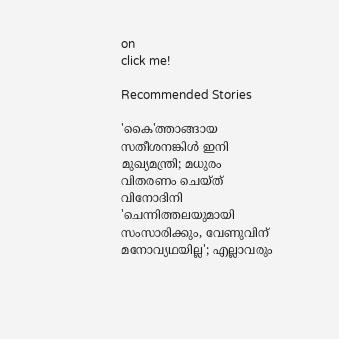on
click me!

Recommended Stories

'കൈ'ത്താങ്ങായ സതീശനങ്കിൾ ഇനി മുഖ്യമന്ത്രി; മധുരം വിതരണം ചെയ്ത് വിനോദിനി
'ചെന്നിത്തലയുമായി സംസാരിക്കും, വേണുവിന് മനോവ്യഥയില്ല'; എല്ലാവരും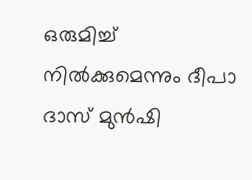ഒരുമിച്ച് നിൽക്കുമെന്നും ദീപാ ദാസ് മുൻഷി